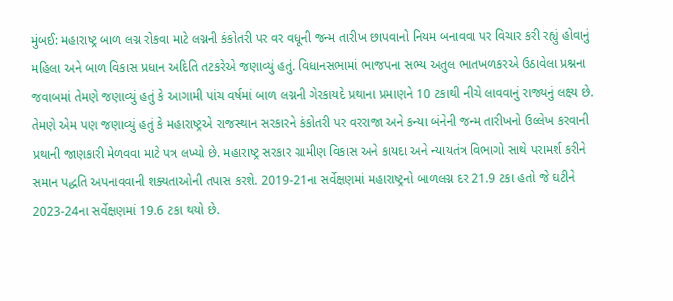મુંબઈ: મહારાષ્ટ્ર બાળ લગ્ન રોકવા માટે લગ્નની કંકોતરી પર વર વધૂની જન્મ તારીખ છાપવાનો નિયમ બનાવવા પર વિચાર કરી રહ્યું હોવાનું મહિલા અને બાળ વિકાસ પ્રધાન અદિતિ તટકરેએ જણાવ્યું હતું. વિધાનસભામાં ભાજપના સભ્ય અતુલ ભાતખળકરએ ઉઠાવેલા પ્રશ્નના જવાબમાં તેમણે જણાવ્યું હતું કે આગામી પાંચ વર્ષમાં બાળ લગ્નની ગેરકાયદે પ્રથાના પ્રમાણને 10 ટકાથી નીચે લાવવાનું રાજ્યનું લક્ષ્ય છે.
તેમણે એમ પણ જણાવ્યું હતું કે મહારાષ્ટ્રએ રાજસ્થાન સરકારને કંકોતરી પર વરરાજા અને કન્યા બંનેની જન્મ તારીખનો ઉલ્લેખ કરવાની પ્રથાની જાણકારી મેળવવા માટે પત્ર લખ્યો છે. મહારાષ્ટ્ર સરકાર ગ્રામીણ વિકાસ અને કાયદા અને ન્યાયતંત્ર વિભાગો સાથે પરામર્શ કરીને સમાન પદ્ધતિ અપનાવવાની શક્યતાઓની તપાસ કરશે. 2019-21ના સર્વેક્ષણમાં મહારાષ્ટ્રનો બાળલગ્ન દર 21.9 ટકા હતો જે ઘટીને 2023-24ના સર્વેક્ષણમાં 19.6 ટકા થયો છે.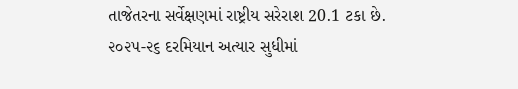તાજેતરના સર્વેક્ષણમાં રાષ્ટ્રીય સરેરાશ 20.1 ટકા છે.
૨૦૨૫-૨૬ દરમિયાન અત્યાર સુધીમાં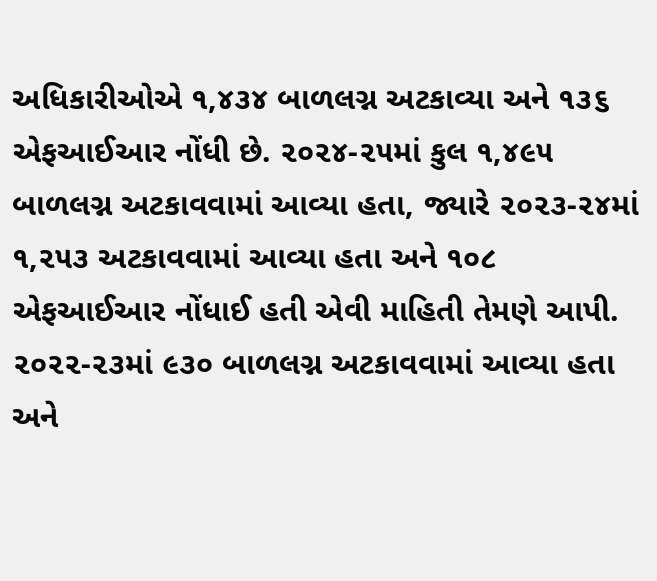અધિકારીઓએ ૧,૪૩૪ બાળલગ્ન અટકાવ્યા અને ૧૩૬ એફઆઈઆર નોંધી છે. ૨૦૨૪-૨૫માં કુલ ૧,૪૯૫ બાળલગ્ન અટકાવવામાં આવ્યા હતા, જ્યારે ૨૦૨૩-૨૪માં ૧,૨૫૩ અટકાવવામાં આવ્યા હતા અને ૧૦૮ એફઆઈઆર નોંધાઈ હતી એવી માહિતી તેમણે આપી.
૨૦૨૨-૨૩માં ૯૩૦ બાળલગ્ન અટકાવવામાં આવ્યા હતા અને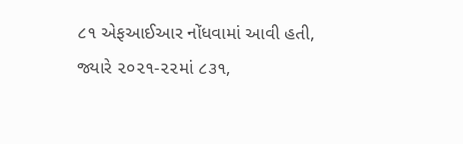૮૧ એફઆઈઆર નોંધવામાં આવી હતી, જ્યારે ૨૦૨૧-૨૨માં ૮૩૧,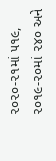૨૦૨૦-૨૧માં ૫૧૯, ૨૦૧૯-૨૦માં ૨૪૦ અને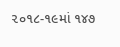૨૦૧૮-૧૯માં ૧૪૭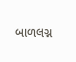બાળલગ્ન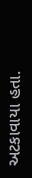અટકાવાયા હતા.